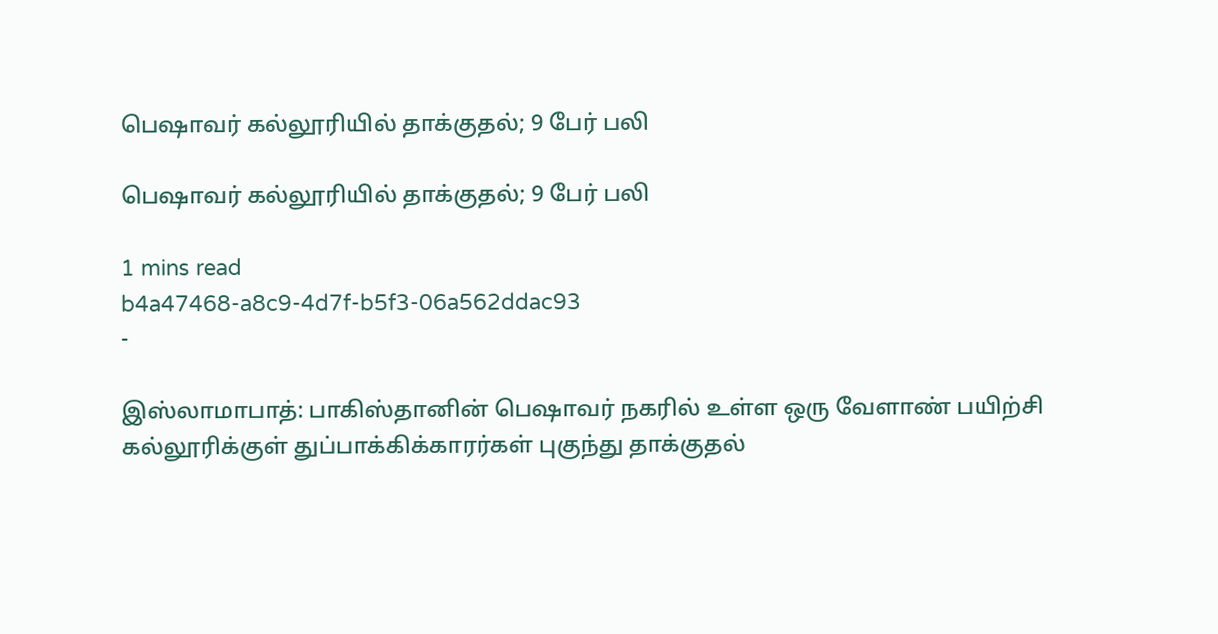பெஷாவர் கல்லூரியில் தாக்குதல்; 9 பேர் பலி

பெஷாவர் கல்லூரியில் தாக்குதல்; 9 பேர் பலி

1 mins read
b4a47468-a8c9-4d7f-b5f3-06a562ddac93
-

இஸ்லாமாபாத்: பாகிஸ்தானின் பெஷாவர் நகரில் உள்ள ஒரு வேளாண் பயிற்சி கல்லூரிக்குள் துப்பாக்கிக்காரர்கள் புகுந்து தாக்குதல்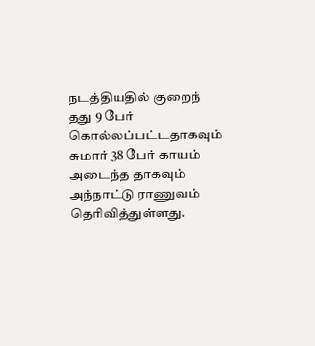நடத்தியதில் குறைந் தது 9 பேர் கொல்லப்பட்டதாகவும் சுமார் 38 பேர் காயம் அடைந்த தாகவும் அந்நாட்டு ராணுவம் தெரிவித்துள்ளது.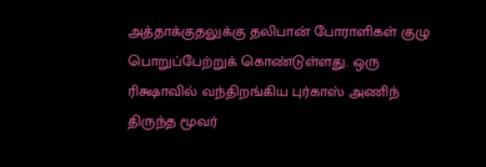அத்தாக்குதலுக்கு தலிபான் போராளிகள் குழு பொறுப்பேற்றுக் கொண்டுள்ளது. ஒரு ரிக்ஷாவில் வந்திறங்கிய புர்காஸ் அணிந் திருந்த மூவர்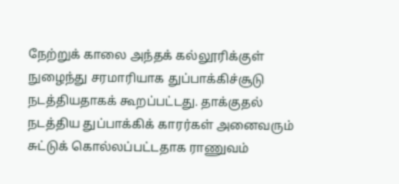நேற்றுக் காலை அந்தக் கல்லூரிக்குள் நுழைந்து சரமாரியாக துப்பாக்கிச்சூடு நடத்தியதாகக் கூறப்பட்டது. தாக்குதல் நடத்திய துப்பாக்கிக் காரர்கள் அனைவரும் சுட்டுக் கொல்லப்பட்டதாக ராணுவம்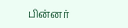பின்னர்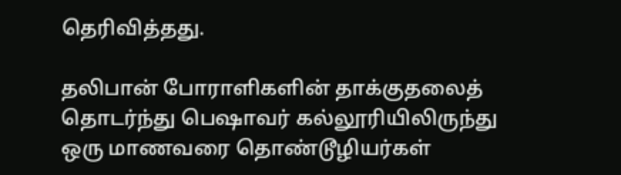தெரிவித்தது.

தலிபான் போராளிகளின் தாக்குதலைத் தொடர்ந்து பெஷாவர் கல்லூரியிலிருந்து ஒரு மாணவரை தொண்டூழியர்கள்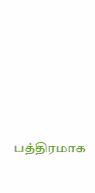பத்திரமாக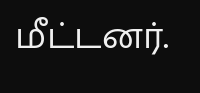மீட்டனர்.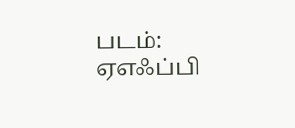படம்: ஏஎஃப்பி